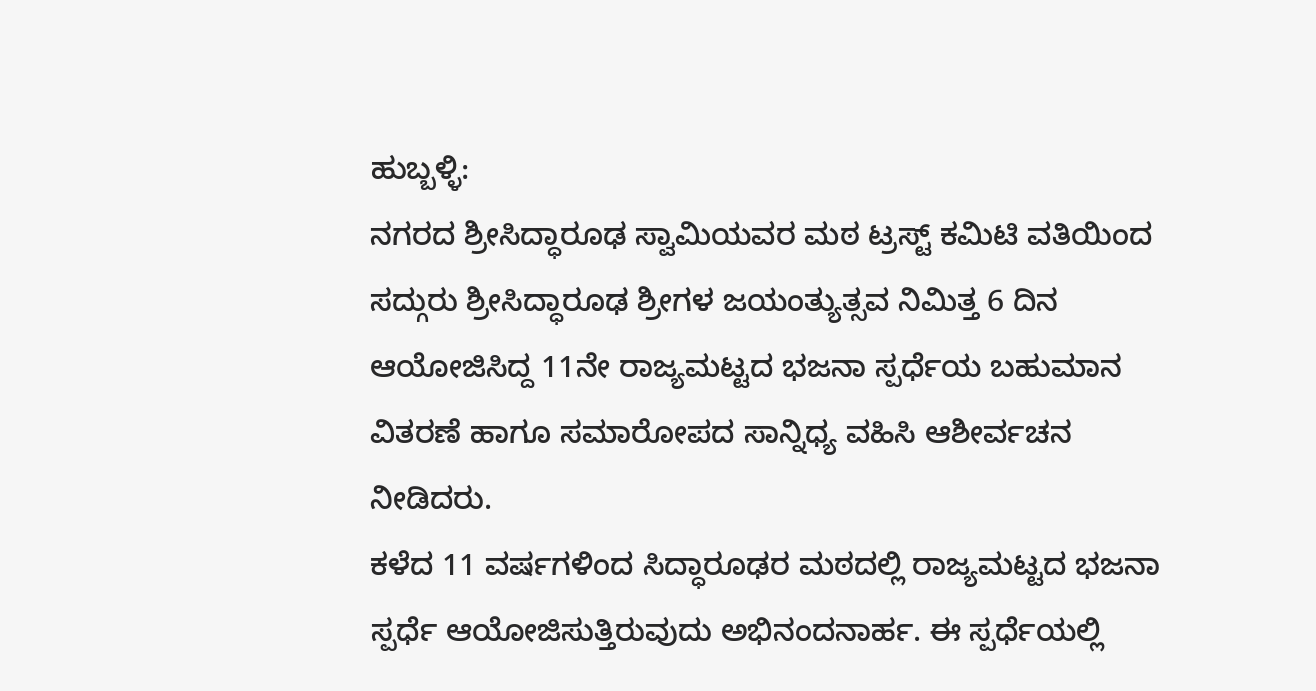ಹುಬ್ಬಳ್ಳಿ:
ನಗರದ ಶ್ರೀಸಿದ್ಧಾರೂಢ ಸ್ವಾಮಿಯವರ ಮಠ ಟ್ರಸ್ಟ್ ಕಮಿಟಿ ವತಿಯಿಂದ ಸದ್ಗುರು ಶ್ರೀಸಿದ್ಧಾರೂಢ ಶ್ರೀಗಳ ಜಯಂತ್ಯುತ್ಸವ ನಿಮಿತ್ತ 6 ದಿನ ಆಯೋಜಿಸಿದ್ದ 11ನೇ ರಾಜ್ಯಮಟ್ಟದ ಭಜನಾ ಸ್ಪರ್ಧೆಯ ಬಹುಮಾನ ವಿತರಣೆ ಹಾಗೂ ಸಮಾರೋಪದ ಸಾನ್ನಿಧ್ಯ ವಹಿಸಿ ಆಶೀರ್ವಚನ ನೀಡಿದರು.
ಕಳೆದ 11 ವರ್ಷಗಳಿಂದ ಸಿದ್ಧಾರೂಢರ ಮಠದಲ್ಲಿ ರಾಜ್ಯಮಟ್ಟದ ಭಜನಾ ಸ್ಪರ್ಧೆ ಆಯೋಜಿಸುತ್ತಿರುವುದು ಅಭಿನಂದನಾರ್ಹ. ಈ ಸ್ಪರ್ಧೆಯಲ್ಲಿ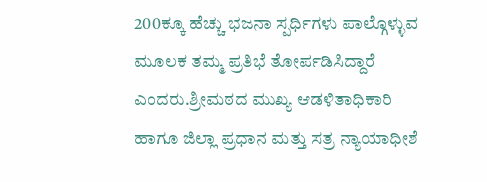200ಕ್ಕೂ ಹೆಚ್ಚು ಭಜನಾ ಸ್ಪರ್ಧಿಗಳು ಪಾಲ್ಗೊಳ್ಳುವ ಮೂಲಕ ತಮ್ಮ ಪ್ರತಿಭೆ ತೋರ್ಪಡಿಸಿದ್ದಾರೆ ಎಂದರು.ಶ್ರೀಮಠದ ಮುಖ್ಯ ಆಡಳಿತಾಧಿಕಾರಿ ಹಾಗೂ ಜಿಲ್ಲಾ ಪ್ರಧಾನ ಮತ್ತು ಸತ್ರ ನ್ಯಾಯಾಧೀಶೆ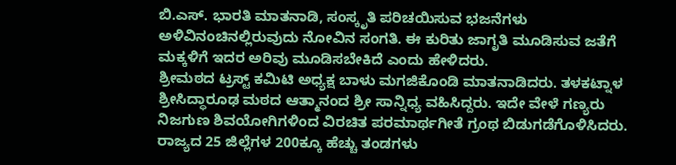ಬಿ.ಎಸ್. ಭಾರತಿ ಮಾತನಾಡಿ, ಸಂಸ್ಕೃತಿ ಪರಿಚಯಿಸುವ ಭಜನೆಗಳು ಅಳಿವಿನಂಚಿನಲ್ಲಿರುವುದು ನೋವಿನ ಸಂಗತಿ. ಈ ಕುರಿತು ಜಾಗೃತಿ ಮೂಡಿಸುವ ಜತೆಗೆ ಮಕ್ಕಳಿಗೆ ಇದರ ಅರಿವು ಮೂಡಿಸಬೇಕಿದೆ ಎಂದು ಹೇಳಿದರು.
ಶ್ರೀಮಠದ ಟ್ರಸ್ಟ್ ಕಮಿಟಿ ಅಧ್ಯಕ್ಷ ಬಾಳು ಮಗಜಿಕೊಂಡಿ ಮಾತನಾಡಿದರು. ತಳಕಟ್ನಾಳ ಶ್ರೀಸಿದ್ಧಾರೂಢ ಮಠದ ಆತ್ಮಾನಂದ ಶ್ರೀ ಸಾನ್ನಿಧ್ಯ ವಹಿಸಿದ್ದರು. ಇದೇ ವೇಳೆ ಗಣ್ಯರು ನಿಜಗುಣ ಶಿವಯೋಗಿಗಳಿಂದ ವಿರಚಿತ ಪರಮಾರ್ಥಗೀತೆ ಗ್ರಂಥ ಬಿಡುಗಡೆಗೊಳಿಸಿದರು. ರಾಜ್ಯದ 25 ಜಿಲ್ಲೆಗಳ 200ಕ್ಕೂ ಹೆಚ್ಚು ತಂಡಗಳು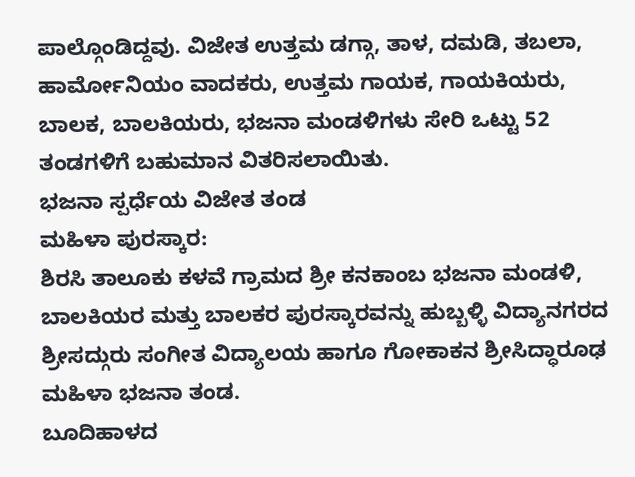ಪಾಲ್ಗೊಂಡಿದ್ದವು. ವಿಜೇತ ಉತ್ತಮ ಡಗ್ಗಾ, ತಾಳ, ದಮಡಿ, ತಬಲಾ, ಹಾರ್ಮೋನಿಯಂ ವಾದಕರು, ಉತ್ತಮ ಗಾಯಕ, ಗಾಯಕಿಯರು, ಬಾಲಕ, ಬಾಲಕಿಯರು, ಭಜನಾ ಮಂಡಳಿಗಳು ಸೇರಿ ಒಟ್ಟು 52 ತಂಡಗಳಿಗೆ ಬಹುಮಾನ ವಿತರಿಸಲಾಯಿತು.
ಭಜನಾ ಸ್ಪರ್ಧೆಯ ವಿಜೇತ ತಂಡ
ಮಹಿಳಾ ಪುರಸ್ಕಾರ:
ಶಿರಸಿ ತಾಲೂಕು ಕಳವೆ ಗ್ರಾಮದ ಶ್ರೀ ಕನಕಾಂಬ ಭಜನಾ ಮಂಡಳಿ, ಬಾಲಕಿಯರ ಮತ್ತು ಬಾಲಕರ ಪುರಸ್ಕಾರವನ್ನು ಹುಬ್ಬಳ್ಳಿ ವಿದ್ಯಾನಗರದ ಶ್ರೀಸದ್ಗುರು ಸಂಗೀತ ವಿದ್ಯಾಲಯ ಹಾಗೂ ಗೋಕಾಕನ ಶ್ರೀಸಿದ್ಧಾರೂಢ ಮಹಿಳಾ ಭಜನಾ ತಂಡ.
ಬೂದಿಹಾಳದ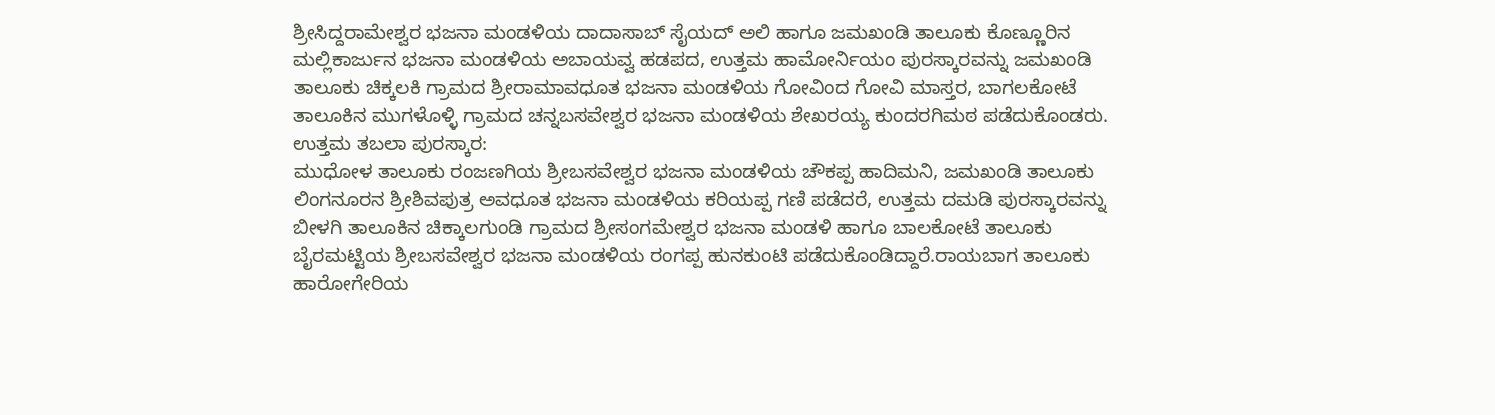ಶ್ರೀಸಿದ್ದರಾಮೇಶ್ವರ ಭಜನಾ ಮಂಡಳಿಯ ದಾದಾಸಾಬ್ ಸೈಯದ್ ಅಲಿ ಹಾಗೂ ಜಮಖಂಡಿ ತಾಲೂಕು ಕೊಣ್ಣೂರಿನ ಮಲ್ಲಿಕಾರ್ಜುನ ಭಜನಾ ಮಂಡಳಿಯ ಅಬಾಯವ್ವ ಹಡಪದ, ಉತ್ತಮ ಹಾಮೋರ್ನಿಯಂ ಪುರಸ್ಕಾರವನ್ನು ಜಮಖಂಡಿ ತಾಲೂಕು ಚಿಕ್ಕಲಕಿ ಗ್ರಾಮದ ಶ್ರೀರಾಮಾವಧೂತ ಭಜನಾ ಮಂಡಳಿಯ ಗೋವಿಂದ ಗೋವಿ ಮಾಸ್ತರ, ಬಾಗಲಕೋಟೆ ತಾಲೂಕಿನ ಮುಗಳೊಳ್ಳಿ ಗ್ರಾಮದ ಚನ್ನಬಸವೇಶ್ವರ ಭಜನಾ ಮಂಡಳಿಯ ಶೇಖರಯ್ಯ ಕುಂದರಗಿಮಠ ಪಡೆದುಕೊಂಡರು.
ಉತ್ತಮ ತಬಲಾ ಪುರಸ್ಕಾರ:
ಮುಧೋಳ ತಾಲೂಕು ರಂಜಣಗಿಯ ಶ್ರೀಬಸವೇಶ್ವರ ಭಜನಾ ಮಂಡಳಿಯ ಚೌಕಪ್ಪ ಹಾದಿಮನಿ, ಜಮಖಂಡಿ ತಾಲೂಕು ಲಿಂಗನೂರನ ಶ್ರೀಶಿವಪುತ್ರ ಅವಧೂತ ಭಜನಾ ಮಂಡಳಿಯ ಕರಿಯಪ್ಪ ಗಣಿ ಪಡೆದರೆ, ಉತ್ತಮ ದಮಡಿ ಪುರಸ್ಕಾರವನ್ನು ಬೀಳಗಿ ತಾಲೂಕಿನ ಚಿಕ್ಕಾಲಗುಂಡಿ ಗ್ರಾಮದ ಶ್ರೀಸಂಗಮೇಶ್ವರ ಭಜನಾ ಮಂಡಳಿ ಹಾಗೂ ಬಾಲಕೋಟೆ ತಾಲೂಕು ಬೈರಮಟ್ಟಿಯ ಶ್ರೀಬಸವೇಶ್ವರ ಭಜನಾ ಮಂಡಳಿಯ ರಂಗಪ್ಪ ಹುನಕುಂಟಿ ಪಡೆದುಕೊಂಡಿದ್ದಾರೆ.ರಾಯಬಾಗ ತಾಲೂಕು ಹಾರೋಗೇರಿಯ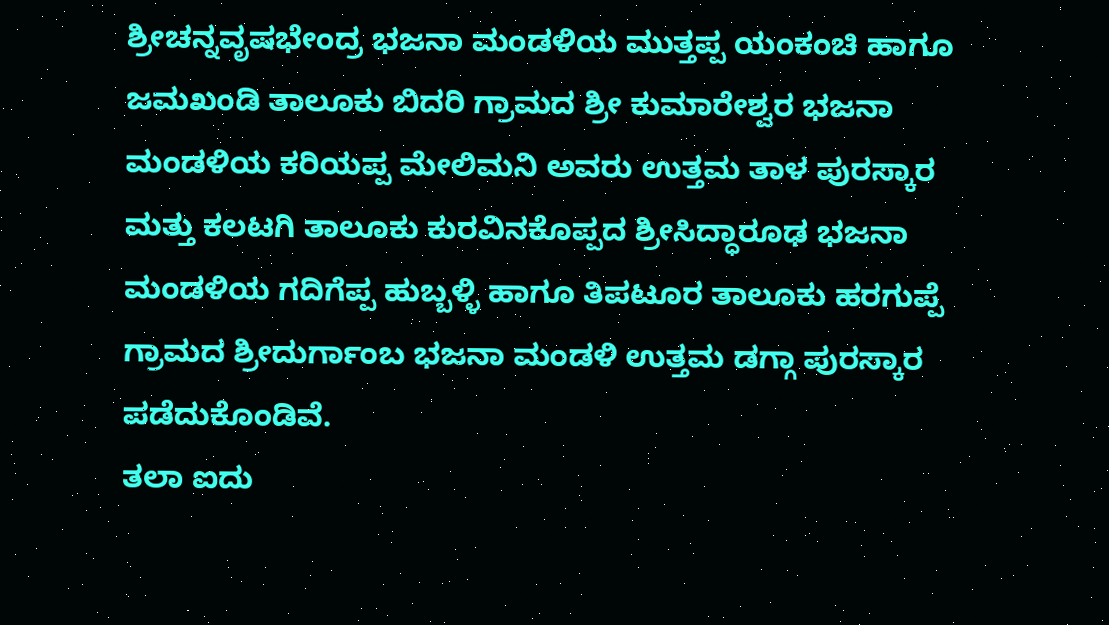ಶ್ರೀಚನ್ನವೃಷಭೇಂದ್ರ ಭಜನಾ ಮಂಡಳಿಯ ಮುತ್ತಪ್ಪ ಯಂಕಂಚಿ ಹಾಗೂ ಜಮಖಂಡಿ ತಾಲೂಕು ಬಿದರಿ ಗ್ರಾಮದ ಶ್ರೀ ಕುಮಾರೇಶ್ವರ ಭಜನಾ ಮಂಡಳಿಯ ಕರಿಯಪ್ಪ ಮೇಲಿಮನಿ ಅವರು ಉತ್ತಮ ತಾಳ ಪುರಸ್ಕಾರ ಮತ್ತು ಕಲಟಗಿ ತಾಲೂಕು ಕುರವಿನಕೊಪ್ಪದ ಶ್ರೀಸಿದ್ಧಾರೂಢ ಭಜನಾ ಮಂಡಳಿಯ ಗದಿಗೆಪ್ಪ ಹುಬ್ಬಳ್ಳಿ ಹಾಗೂ ತಿಪಟೂರ ತಾಲೂಕು ಹರಗುಪ್ಪೆ ಗ್ರಾಮದ ಶ್ರೀದುರ್ಗಾಂಬ ಭಜನಾ ಮಂಡಳಿ ಉತ್ತಮ ಡಗ್ಗಾ ಪುರಸ್ಕಾರ ಪಡೆದುಕೊಂಡಿವೆ.
ತಲಾ ಐದು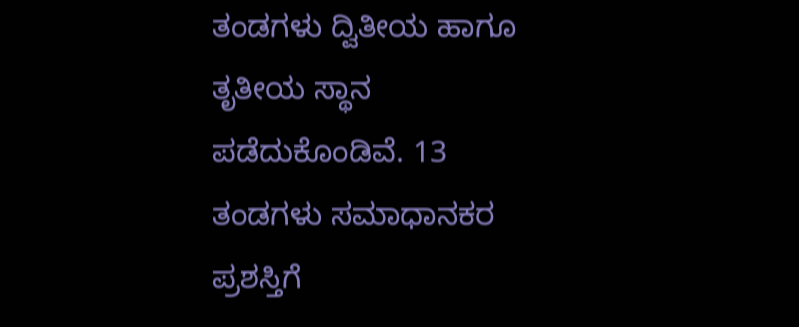ತಂಡಗಳು ದ್ವಿತೀಯ ಹಾಗೂ ತೃತೀಯ ಸ್ಥಾನ ಪಡೆದುಕೊಂಡಿವೆ. 13 ತಂಡಗಳು ಸಮಾಧಾನಕರ ಪ್ರಶಸ್ತಿಗೆ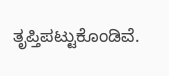ತೃಪ್ತಿಪಟ್ಟುಕೊಂಡಿವೆ.